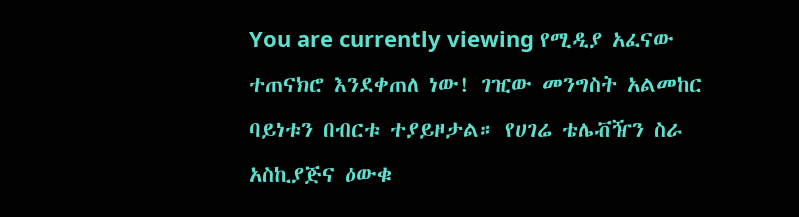You are currently viewing የሚዲያ አፈናው ተጠናክሮ እንደቀጠለ ነው! ገዢው መንግስት አልመከር ባይነቱን በብርቱ ተያይዞታል። የሀገሬ ቴሌቭዥን ስራ አስኪያጅና ዕውቁ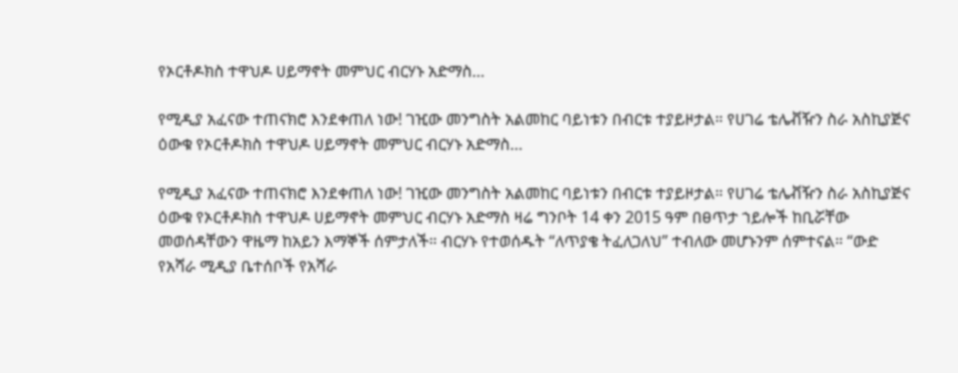የኦርቶዶክስ ተዋህዶ ሀይማኖት መምህር ብርሃኑ አድማስ…

የሚዲያ አፈናው ተጠናክሮ እንደቀጠለ ነው! ገዢው መንግስት አልመከር ባይነቱን በብርቱ ተያይዞታል። የሀገሬ ቴሌቭዥን ስራ አስኪያጅና ዕውቁ የኦርቶዶክስ ተዋህዶ ሀይማኖት መምህር ብርሃኑ አድማስ…

የሚዲያ አፈናው ተጠናክሮ እንደቀጠለ ነው! ገዢው መንግስት አልመከር ባይነቱን በብርቱ ተያይዞታል። የሀገሬ ቴሌቭዥን ስራ አስኪያጅና ዕውቁ የኦርቶዶክስ ተዋህዶ ሀይማኖት መምህር ብርሃኑ አድማስ ዛሬ ግንቦት 14 ቀን 2015 ዓም በፀጥታ ኀይሎች ከቢሯቸው መወሰዳቸውን ዋዜማ ከአይን እማኞች ሰምታለች። ብርሃኑ የተወሰዱት “ለጥያቄ ትፈለጋለህ” ተብለው መሆኑንም ሰምተናል። “ውድ የአሻራ ሚዲያ ቤተሰቦች የአሻራ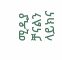ሚዲያ ቻናልን ላይክና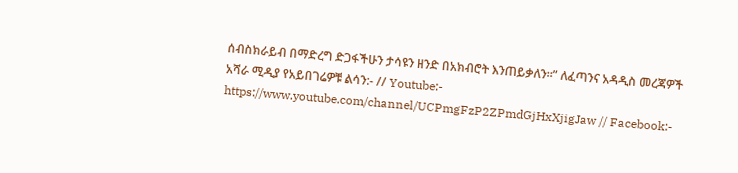ሰብስክራይብ በማድረግ ድጋፋችሁን ታሳዩን ዘንድ በአክብሮት እንጠይቃለን።” ለፈጣንና አዳዲስ መረጃዎች አሻራ ሚዲያ የአይበገሬዎቹ ልሳን:- // Youtube:- https://www.youtube.com/channel/UCPmgFzP2ZPmdGjHxXjigJaw // Facebook:-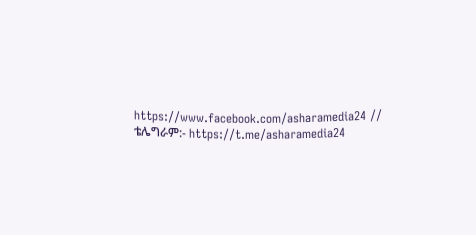https://www.facebook.com/asharamedia24 // ቴሌግራም:- https://t.me/asharamedia24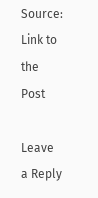Source: Link to the Post

Leave a Reply